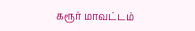கரூர் மாவட்டம்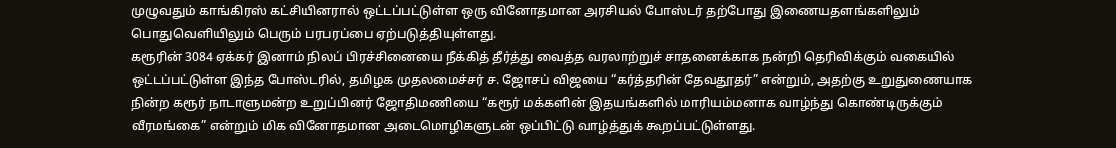முழுவதும் காங்கிரஸ் கட்சியினரால் ஒட்டப்பட்டுள்ள ஒரு வினோதமான அரசியல் போஸ்டர் தற்போது இணையதளங்களிலும் பொதுவெளியிலும் பெரும் பரபரப்பை ஏற்படுத்தியுள்ளது.
கரூரின் 3084 ஏக்கர் இனாம் நிலப் பிரச்சினையை நீக்கித் தீர்த்து வைத்த வரலாற்றுச் சாதனைக்காக நன்றி தெரிவிக்கும் வகையில் ஒட்டப்பட்டுள்ள இந்த போஸ்டரில், தமிழக முதலமைச்சர் ச. ஜோசப் விஜயை “கர்த்தரின் தேவதூதர்” என்றும், அதற்கு உறுதுணையாக நின்ற கரூர் நாடாளுமன்ற உறுப்பினர் ஜோதிமணியை “கரூர் மக்களின் இதயங்களில் மாரியம்மனாக வாழ்ந்து கொண்டிருக்கும் வீரமங்கை” என்றும் மிக வினோதமான அடைமொழிகளுடன் ஒப்பிட்டு வாழ்த்துக் கூறப்பட்டுள்ளது.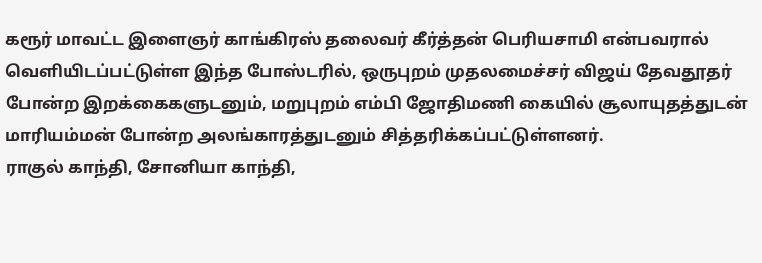கரூர் மாவட்ட இளைஞர் காங்கிரஸ் தலைவர் கீர்த்தன் பெரியசாமி என்பவரால் வெளியிடப்பட்டுள்ள இந்த போஸ்டரில், ஒருபுறம் முதலமைச்சர் விஜய் தேவதூதர் போன்ற இறக்கைகளுடனும், மறுபுறம் எம்பி ஜோதிமணி கையில் சூலாயுதத்துடன் மாரியம்மன் போன்ற அலங்காரத்துடனும் சித்தரிக்கப்பட்டுள்ளனர்.
ராகுல் காந்தி, சோனியா காந்தி,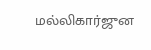மல்லிகார்ஜுன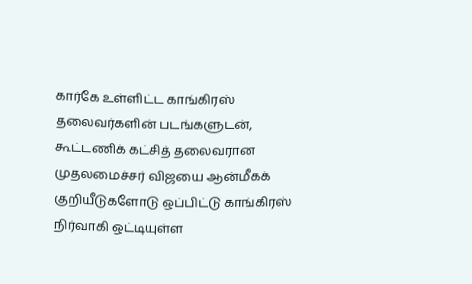கார்கே உள்ளிட்ட காங்கிரஸ் தலைவர்களின் படங்களுடன், கூட்டணிக் கட்சித் தலைவரான முதலமைச்சர் விஜயை ஆன்மீகக் குறியீடுகளோடு ஒப்பிட்டு காங்கிரஸ் நிர்வாகி ஒட்டியுள்ள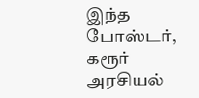இந்த போஸ்டர், கரூர் அரசியல்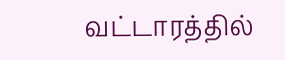வட்டாரத்தில்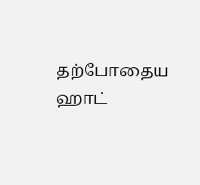தற்போதைய ஹாட்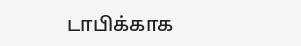டாபிக்காக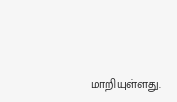மாறியுள்ளது.